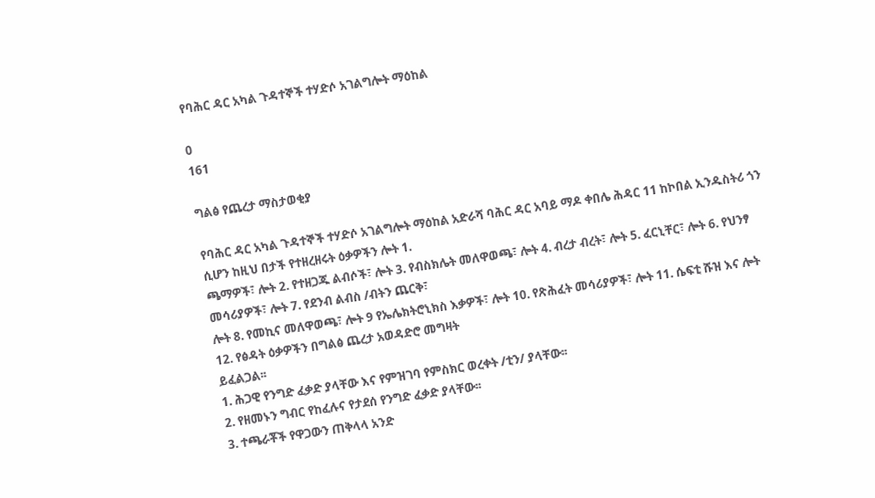የባሕር ዳር አካል ጉዳተኞች ተሃድሶ አገልግሎት ማዕከል

0
161

ግልፅ የጨረታ ማስታወቂያ

የባሕር ዳር አካል ጉዳተኞች ተሃድሶ አገልግሎት ማዕከል አድራሻ ባሕር ዳር አባይ ማዶ ቀበሌ ሕዳር 11 ከኮበል ኢንዱስትሪ ጎን ሲሆን ከዚህ በታች የተዘረዘሩት ዕቃዎችን ሎት 1.
ጫማዎች፣ ሎት 2. የተዘጋጁ ልብሶች፣ ሎት 3. የብስክሌት መለዋወጫ፣ ሎት 4. ብረታ ብረት፣ ሎት 5. ፈርኒቸር፣ ሎት 6. የህንፃ መሳሪያዎች፣ ሎት 7. የደንብ ልብስ /ብትን ጨርቅ፣
ሎት 8. የመኪና መለዋወጫ፣ ሎት 9 የኤሌክትሮኒክስ እቃዎች፣ ሎት 10. የጽሕፈት መሳሪያዎች፣ ሎት 11. ሴፍቲ ሹዝ እና ሎት 12. የፅዳት ዕቃዎችን በግልፅ ጨረታ አወዳድሮ መግዛት
ይፈልጋል፡፡
1. ሕጋዊ የንግድ ፈቃድ ያላቸው እና የምዝገባ የምስክር ወረቀት /ቲን/ ያላቸው፡፡
2. የዘመኑን ግብር የከፈሉና የታደሰ የንግድ ፈቃድ ያላቸው፡፡
3. ተጫራቾች የዋጋውን ጠቅላላ አንድ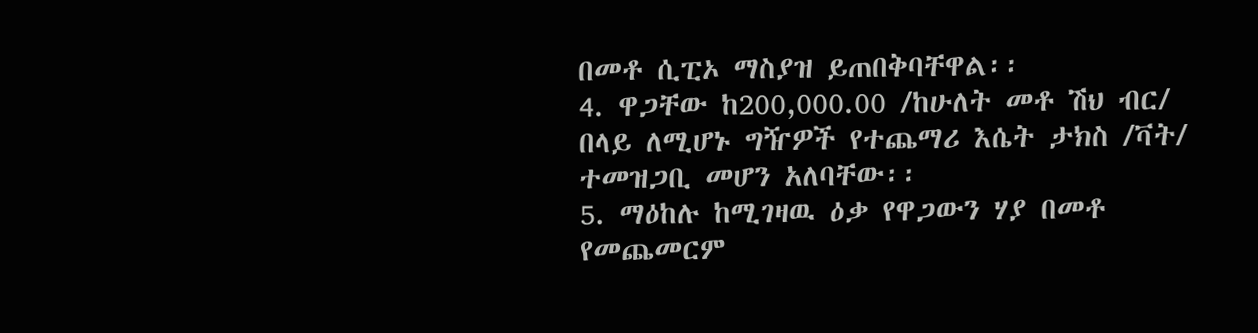በመቶ ሲፒኦ ማስያዝ ይጠበቅባቸዋል፡፡
4. ዋጋቸው ከ200,000.00 /ከሁለት መቶ ሽህ ብር/ በላይ ለሚሆኑ ግዥዎች የተጨማሪ እሴት ታክስ /ቫት/ ተመዝጋቢ መሆን አለባቸው፡፡
5. ማዕከሉ ከሚገዛዉ ዕቃ የዋጋውን ሃያ በመቶ የመጨመርም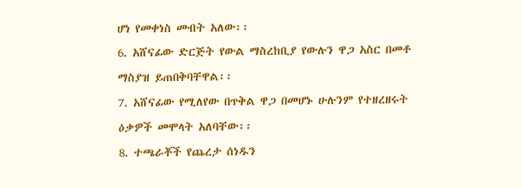ሆነ የመቀነስ መብት አለው፡፡
6. አሸናፊው ድርጅት የውል ማስረከቢያ የውሉን ዋጋ አስር በመቶ ማስያዝ ይጠበቅባቸዋል፡፡
7. አሸናፊው የሚለየው በጥቅል ዋጋ በመሆኑ ሁሉንም የተዘረዘሩት ዕቃዎች መሞላት አለባቸው፡፡
8. ተጫራቾች የጨረታ ሰነዱን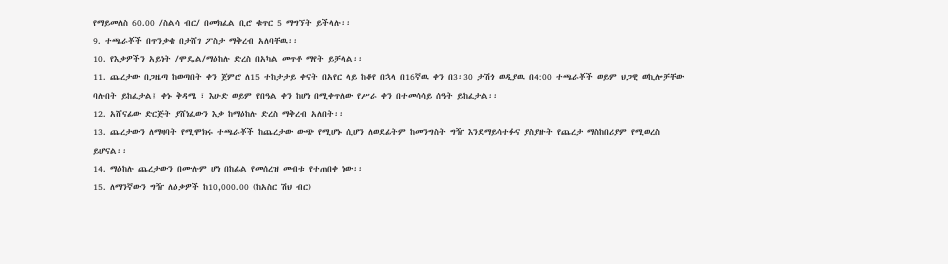የማይመለስ 60.00 /ስልሳ ብር/ በመክፈል ቢሮ ቁጥር 5 ማግኘት ይችላሉ፡፡
9. ተጫራቾች በጥንቃቄ በታሸገ ፖስታ ማቅረብ አለባቸዉ፡፡
10. የእቃዎችን አይነት /ሞዴል/ማዕከሉ ድረስ በአካል መጥቶ ማየት ይቻላል፡፡
11. ጨረታው በጋዜጣ ከወጣበት ቀን ጀምሮ ለ15 ተከታታይ ቀናት በአየር ላይ ከቆየ በኋላ በ16ኛዉ ቀን በ3፡30 ታሽጎ ወዲያዉ በ4:00 ተጫራቾች ወይም ህጋዊ ወኪሎቻቸው
ባሉበት ይከፈታል፤ ቀኑ ቅዳሜ ፣ እሁድ ወይም የበዓል ቀን ከሆነ በሚቀጥለው የሥራ ቀን በተመሳሳይ ሰዓት ይከፈታል፡፡
12. አሸናፊው ድርጅት ያሸነፈውን እቃ ከማዕከሉ ድረስ ማቅረብ አለበት፡፡
13. ጨረታውን ለማዛባት የሚሞክሩ ተጫራቾች ከጨረታው ውጭ የሚሆኑ ሲሆን ለወደፊትም ከመንግስት ግዥ እንደማይሳተፉና ያስያዙት የጨረታ ማስከበሪያም የሚወረስ
ይሆናል፡፡
14. ማዕከሉ ጨረታውን በሙሉም ሆነ በከፊል የመሰረዝ መብቱ የተጠበቀ ነው፡፡
15. ለማንኛውን ግዥ ለዕቃዎች ከ10,000.00 (ከአስር ሽህ ብር)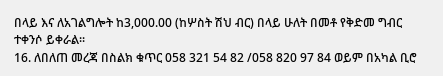በላይ እና ለአገልግሎት ከ3,000.00 (ከሦስት ሽህ ብር) በላይ ሁለት በመቶ የቅድመ ግብር ተቀንሶ ይቀራል፡፡
16. ለበለጠ መረጃ በስልክ ቁጥር 058 321 54 82 /058 820 97 84 ወይም በአካል ቢሮ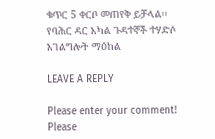ቁጥር 5 ቀርቦ መጠየቅ ይቻላል፡፡
የባሕር ዳር አካል ጉዳተኞች ተሃድሶ አገልግሎት ማዕከል

LEAVE A REPLY

Please enter your comment!
Please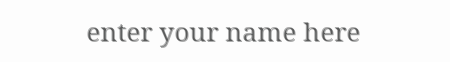enter your name here